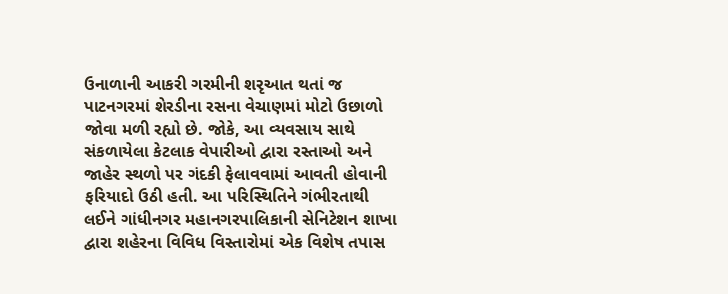ઉનાળાની આકરી ગરમીની શરૃઆત થતાં જ પાટનગરમાં શેરડીના રસના વેચાણમાં મોટો ઉછાળો જોવા મળી રહ્યો છે. જોકે, આ વ્યવસાય સાથે સંકળાયેલા કેટલાક વેપારીઓ દ્વારા રસ્તાઓ અને જાહેર સ્થળો પર ગંદકી ફેલાવવામાં આવતી હોવાની ફરિયાદો ઉઠી હતી. આ પરિસ્થિતિને ગંભીરતાથી લઈને ગાંધીનગર મહાનગરપાલિકાની સેનિટેશન શાખા દ્વારા શહેરના વિવિધ વિસ્તારોમાં એક વિશેષ તપાસ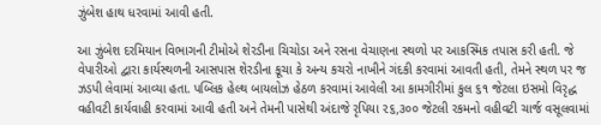ઝુંબેશ હાથ ધરવામાં આવી હતી.

આ ઝુંબેશ દરમિયાન વિભાગની ટીમોએ શેરડીના ચિચોડા અને રસના વેચાણના સ્થળો પર આકસ્મિક તપાસ કરી હતી. જે વેપારીઓ દ્વારા કાર્યસ્થળની આસપાસ શેરડીના કૂચા કે અન્ય કચરો નાખીને ગંદકી કરવામાં આવતી હતી, તેમને સ્થળ પર જ ઝડપી લેવામાં આવ્યા હતા. પબ્લિક હેલ્થ બાયલોઝ હેઠળ કરવામાં આવેલી આ કામગીરીમાં કુલ ૬૧ જેટલા ઇસમો વિરૃદ્ધ વહીવટી કાર્યવાહી કરવામાં આવી હતી અને તેમની પાસેથી અંદાજે રૃપિયા ૨૬,૩૦૦ જેટલી રકમનો વહીવટી ચાર્જ વસૂલવામાં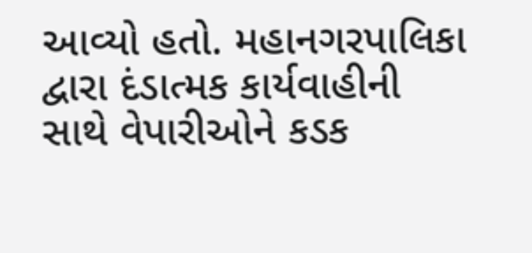આવ્યો હતો. મહાનગરપાલિકા દ્વારા દંડાત્મક કાર્યવાહીની સાથે વેપારીઓને કડક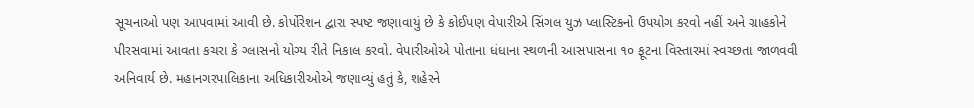સૂચનાઓ પણ આપવામાં આવી છે. કોર્પોરેશન દ્વારા સ્પષ્ટ જણાવાયું છે કે કોઈપણ વેપારીએ સિંગલ યુઝ પ્લાસ્ટિકનો ઉપયોગ કરવો નહીં અને ગ્રાહકોને પીરસવામાં આવતા કચરા કે ગ્લાસનો યોગ્ય રીતે નિકાલ કરવો. વેપારીઓએ પોતાના ધંધાના સ્થળની આસપાસના ૧૦ ફૂટના વિસ્તારમાં સ્વચ્છતા જાળવવી અનિવાર્ય છે. મહાનગરપાલિકાના અધિકારીઓએ જણાવ્યું હતું કે, શહેરને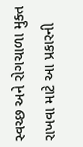સ્વચ્છ અને રોગચાળા મુક્ત રાખવા માટે આ પ્રકારની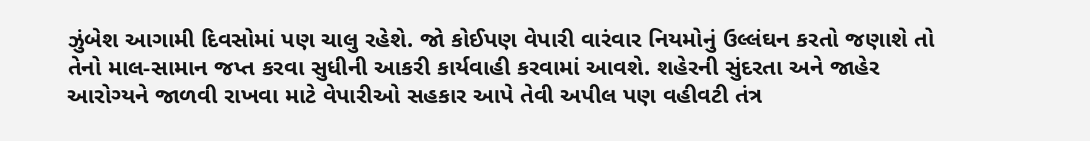ઝુંબેશ આગામી દિવસોમાં પણ ચાલુ રહેશે. જો કોઈપણ વેપારી વારંવાર નિયમોનું ઉલ્લંઘન કરતો જણાશે તો તેનો માલ-સામાન જપ્ત કરવા સુધીની આકરી કાર્યવાહી કરવામાં આવશે. શહેરની સુંદરતા અને જાહેર આરોગ્યને જાળવી રાખવા માટે વેપારીઓ સહકાર આપે તેવી અપીલ પણ વહીવટી તંત્ર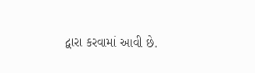દ્વારા કરવામાં આવી છે.